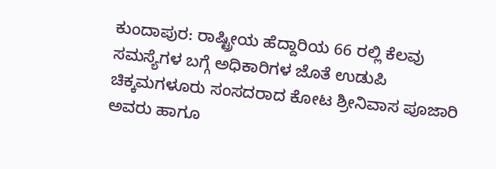ಕುಂದಾಪುರ: ರಾಷ್ಟ್ರೀಯ ಹೆದ್ದಾರಿಯ 66 ರಲ್ಲಿ ಕೆಲವು ಸಮಸ್ಯೆಗಳ ಬಗ್ಗೆ ಅಧಿಕಾರಿಗಳ ಜೊತೆ ಉಡುಪಿ ಚಿಕ್ಕಮಗಳೂರು ಸಂಸದರಾದ ಕೋಟ ಶ್ರೀನಿವಾಸ ಪೂಜಾರಿ ಅವರು ಹಾಗೂ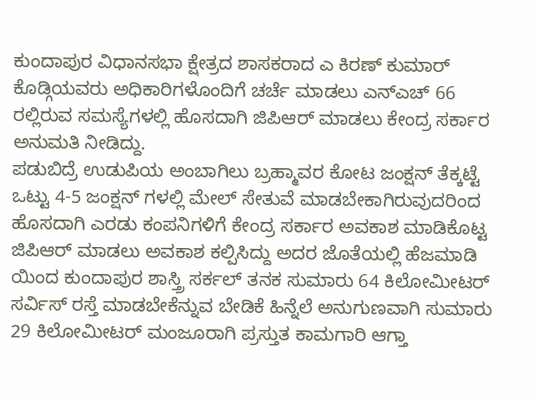ಕುಂದಾಪುರ ವಿಧಾನಸಭಾ ಕ್ಷೇತ್ರದ ಶಾಸಕರಾದ ಎ ಕಿರಣ್ ಕುಮಾರ್ ಕೊಡ್ಗಿಯವರು ಅಧಿಕಾರಿಗಳೊಂದಿಗೆ ಚರ್ಚೆ ಮಾಡಲು ಎನ್ಎಚ್ 66 ರಲ್ಲಿರುವ ಸಮಸ್ಯೆಗಳಲ್ಲಿ ಹೊಸದಾಗಿ ಜಿಪಿಆರ್ ಮಾಡಲು ಕೇಂದ್ರ ಸರ್ಕಾರ ಅನುಮತಿ ನೀಡಿದ್ದು.
ಪಡುಬಿದ್ರೆ ಉಡುಪಿಯ ಅಂಬಾಗಿಲು ಬ್ರಹ್ಮಾವರ ಕೋಟ ಜಂಕ್ಷನ್ ತೆಕ್ಕಟ್ಟೆ ಒಟ್ಟು 4-5 ಜಂಕ್ಷನ್ ಗಳಲ್ಲಿ ಮೇಲ್ ಸೇತುವೆ ಮಾಡಬೇಕಾಗಿರುವುದರಿಂದ ಹೊಸದಾಗಿ ಎರಡು ಕಂಪನಿಗಳಿಗೆ ಕೇಂದ್ರ ಸರ್ಕಾರ ಅವಕಾಶ ಮಾಡಿಕೊಟ್ಟ
ಜಿಪಿಆರ್ ಮಾಡಲು ಅವಕಾಶ ಕಲ್ಪಿಸಿದ್ದು ಅದರ ಜೊತೆಯಲ್ಲಿ ಹೆಜಮಾಡಿ ಯಿಂದ ಕುಂದಾಪುರ ಶಾಸ್ತ್ರಿ ಸರ್ಕಲ್ ತನಕ ಸುಮಾರು 64 ಕಿಲೋಮೀಟರ್ ಸರ್ವಿಸ್ ರಸ್ತೆ ಮಾಡಬೇಕೆನ್ನುವ ಬೇಡಿಕೆ ಹಿನ್ನೆಲೆ ಅನುಗುಣವಾಗಿ ಸುಮಾರು 29 ಕಿಲೋಮೀಟರ್ ಮಂಜೂರಾಗಿ ಪ್ರಸ್ತುತ ಕಾಮಗಾರಿ ಆಗ್ತಾ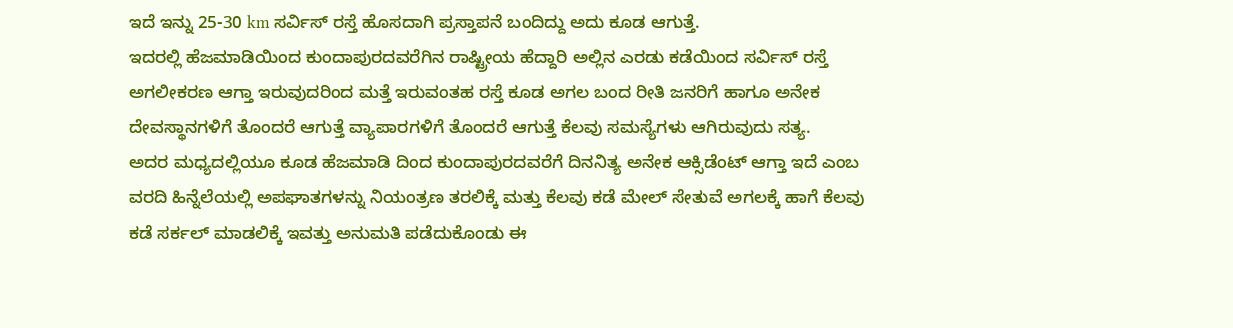ಇದೆ ಇನ್ನು 25-30 km ಸರ್ವಿಸ್ ರಸ್ತೆ ಹೊಸದಾಗಿ ಪ್ರಸ್ತಾಪನೆ ಬಂದಿದ್ದು ಅದು ಕೂಡ ಆಗುತ್ತೆ.
ಇದರಲ್ಲಿ ಹೆಜಮಾಡಿಯಿಂದ ಕುಂದಾಪುರದವರೆಗಿನ ರಾಷ್ಟ್ರೀಯ ಹೆದ್ದಾರಿ ಅಲ್ಲಿನ ಎರಡು ಕಡೆಯಿಂದ ಸರ್ವಿಸ್ ರಸ್ತೆ ಅಗಲೀಕರಣ ಆಗ್ತಾ ಇರುವುದರಿಂದ ಮತ್ತೆ ಇರುವಂತಹ ರಸ್ತೆ ಕೂಡ ಅಗಲ ಬಂದ ರೀತಿ ಜನರಿಗೆ ಹಾಗೂ ಅನೇಕ ದೇವಸ್ಥಾನಗಳಿಗೆ ತೊಂದರೆ ಆಗುತ್ತೆ ವ್ಯಾಪಾರಗಳಿಗೆ ತೊಂದರೆ ಆಗುತ್ತೆ ಕೆಲವು ಸಮಸ್ಯೆಗಳು ಆಗಿರುವುದು ಸತ್ಯ.
ಅದರ ಮಧ್ಯದಲ್ಲಿಯೂ ಕೂಡ ಹೆಜಮಾಡಿ ದಿಂದ ಕುಂದಾಪುರದವರೆಗೆ ದಿನನಿತ್ಯ ಅನೇಕ ಆಕ್ಸಿಡೆಂಟ್ ಆಗ್ತಾ ಇದೆ ಎಂಬ ವರದಿ ಹಿನ್ನೆಲೆಯಲ್ಲಿ ಅಪಘಾತಗಳನ್ನು ನಿಯಂತ್ರಣ ತರಲಿಕ್ಕೆ ಮತ್ತು ಕೆಲವು ಕಡೆ ಮೇಲ್ ಸೇತುವೆ ಅಗಲಕ್ಕೆ ಹಾಗೆ ಕೆಲವು ಕಡೆ ಸರ್ಕಲ್ ಮಾಡಲಿಕ್ಕೆ ಇವತ್ತು ಅನುಮತಿ ಪಡೆದುಕೊಂಡು ಈ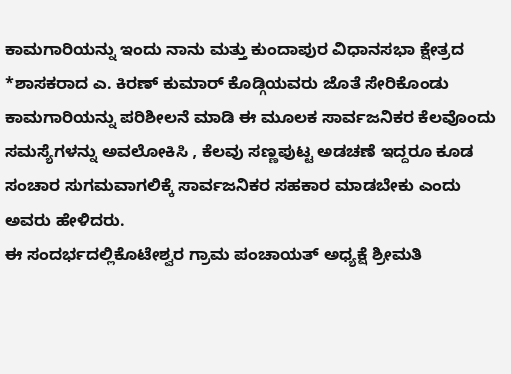ಕಾಮಗಾರಿಯನ್ನು ಇಂದು ನಾನು ಮತ್ತು ಕುಂದಾಪುರ ವಿಧಾನಸಭಾ ಕ್ಷೇತ್ರದ *ಶಾಸಕರಾದ ಎ. ಕಿರಣ್ ಕುಮಾರ್ ಕೊಡ್ಗಿಯವರು ಜೊತೆ ಸೇರಿಕೊಂಡು ಕಾಮಗಾರಿಯನ್ನು ಪರಿಶೀಲನೆ ಮಾಡಿ ಈ ಮೂಲಕ ಸಾರ್ವಜನಿಕರ ಕೆಲವೊಂದು ಸಮಸ್ಯೆಗಳನ್ನು ಅವಲೋಕಿಸಿ , ಕೆಲವು ಸಣ್ಣಪುಟ್ಟ ಅಡಚಣೆ ಇದ್ದರೂ ಕೂಡ ಸಂಚಾರ ಸುಗಮವಾಗಲಿಕ್ಕೆ ಸಾರ್ವಜನಿಕರ ಸಹಕಾರ ಮಾಡಬೇಕು ಎಂದು ಅವರು ಹೇಳಿದರು.
ಈ ಸಂದರ್ಭದಲ್ಲಿಕೊಟೇಶ್ವರ ಗ್ರಾಮ ಪಂಚಾಯತ್ ಅಧ್ಯಕ್ಷೆ ಶ್ರೀಮತಿ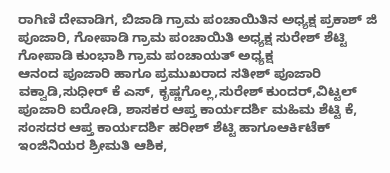ರಾಗಿಣಿ ದೇವಾಡಿಗ, ಬಿಜಾಡಿ ಗ್ರಾಮ ಪಂಚಾಯಿತಿನ ಅಧ್ಯಕ್ಷ ಪ್ರಕಾಶ್ ಜಿ ಪೂಜಾರಿ, ಗೋಪಾಡಿ ಗ್ರಾಮ ಪಂಚಾಯಿತಿ ಅಧ್ಯಕ್ಷ ಸುರೇಶ್ ಶೆಟ್ಟಿ ಗೋಪಾಡಿ ಕುಂಭಾಶಿ ಗ್ರಾಮ ಪಂಚಾಯತ್ ಅಧ್ಯಕ್ಷ
ಆನಂದ ಪೂಜಾರಿ ಹಾಗೂ ಪ್ರಮುಖರಾದ ಸತೀಶ್ ಪೂಜಾರಿ ವಕ್ವಾಡಿ,ಸುಧೀರ್ ಕೆ ಎಸ್, ಕೃಷ್ಣಗೊಲ್ಲ,ಸುರೇಶ್ ಕುಂದರ್,ವಿಟ್ಟಲ್ ಪೂಜಾರಿ ಐರೋಡಿ, ಶಾಸಕರ ಆಪ್ತ ಕಾರ್ಯದರ್ಶಿ ಮಹಿಮ ಶೆಟ್ಟಿ ಕೆ, ಸಂಸದರ ಆಪ್ತ ಕಾರ್ಯದರ್ಶಿ ಹರೀಶ್ ಶೆಟ್ಟಿ ಹಾಗೂಆರ್ಕಿಟೆಕ್ ಇಂಜಿನಿಯರ ಶ್ರೀಮತಿ ಆಶಿಕ,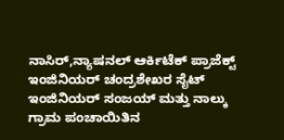ನಾಸಿರ್,ನ್ಯಾಷನಲ್ ಆರ್ಕಿಟೆಕ್ ಪ್ರಾಜೆಕ್ಟ್ ಇಂಜಿನಿಯರ್ ಚಂದ್ರಶೇಖರ ಸೈಟ್ ಇಂಜಿನಿಯರ್ ಸಂಜಯ್ ಮತ್ತು ನಾಲ್ಕು ಗ್ರಾಮ ಪಂಚಾಯಿತಿನ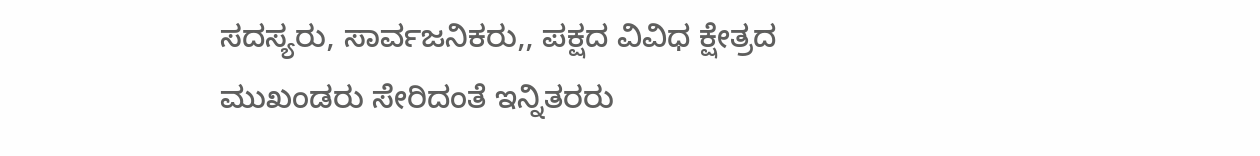ಸದಸ್ಯರು, ಸಾರ್ವಜನಿಕರು,, ಪಕ್ಷದ ವಿವಿಧ ಕ್ಷೇತ್ರದ ಮುಖಂಡರು ಸೇರಿದಂತೆ ಇನ್ನಿತರರು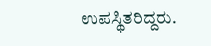ಉಪಸ್ಥಿತರಿದ್ದರು.